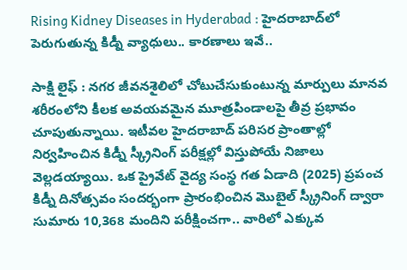Rising Kidney Diseases in Hyderabad : హైదరాబాద్‌లో పెరుగుతున్న కిడ్నీ వ్యాధులు.. కారణాలు ఇవే..

సాక్షి లైఫ్ : నగర జీవనశైలిలో చోటుచేసుకుంటున్న మార్పులు మానవ శరీరంలోని కీలక అవయవమైన మూత్రపిండాలపై తీవ్ర ప్రభావం చూపుతున్నాయి. ఇటీవల హైదరాబాద్‌ పరిసర ప్రాంతాల్లో నిర్వహించిన కిడ్నీ స్క్రీనింగ్‌ పరీక్షల్లో విస్తుపోయే నిజాలు వెల్లడయ్యాయి. ఒక ప్రైవేట్ వైద్య సంస్థ గత ఏడాది (2025) ప్రపంచ కిడ్నీ దినోత్సవం సందర్భంగా ప్రారంభించిన మొబైల్ స్క్రీనింగ్ ద్వారా సుమారు 10,368 మందిని పరీక్షించగా.. వారిలో ఎక్కువ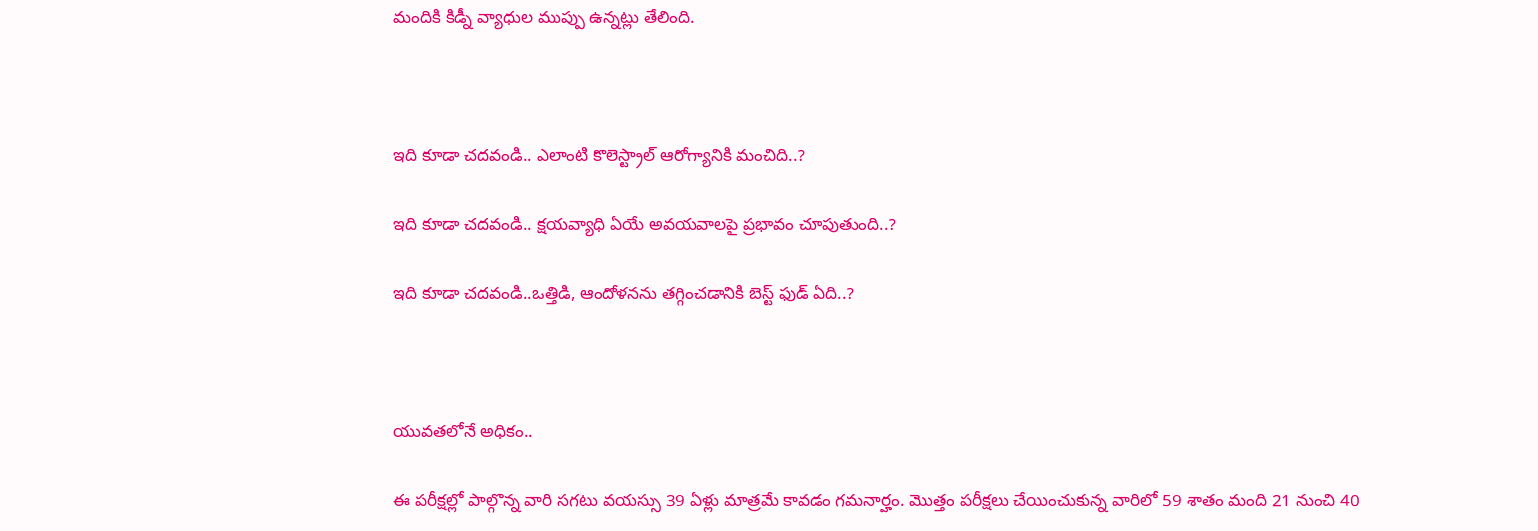మందికి కిడ్నీ వ్యాధుల ముప్పు ఉన్నట్లు తేలింది.



ఇది కూడా చదవండి.. ఎలాంటి కొలెస్ట్రాల్ ఆరోగ్యానికి మంచిది..?

ఇది కూడా చదవండి.. క్షయవ్యాధి ఏయే అవయవాలపై ప్రభావం చూపుతుంది..?

ఇది కూడా చదవండి..ఒత్తిడి, ఆందోళనను తగ్గించడానికి బెస్ట్ ఫుడ్ ఏది..?



యువతలోనే అధికం..

ఈ పరీక్షల్లో పాల్గొన్న వారి సగటు వయస్సు 39 ఏళ్లు మాత్రమే కావడం గమనార్హం. మొత్తం పరీక్షలు చేయించుకున్న వారిలో 59 శాతం మంది 21 నుంచి 40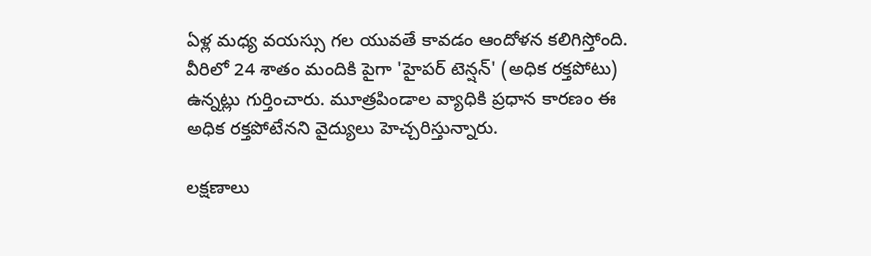ఏళ్ల మధ్య వయస్సు గల యువతే కావడం ఆందోళన కలిగిస్తోంది. వీరిలో 24 శాతం మందికి పైగా 'హైపర్‌ టెన్షన్‌' (అధిక రక్తపోటు) ఉన్నట్లు గుర్తించారు. మూత్రపిండాల వ్యాధికి ప్రధాన కారణం ఈ అధిక రక్తపోటేనని వైద్యులు హెచ్చరిస్తున్నారు.

లక్షణాలు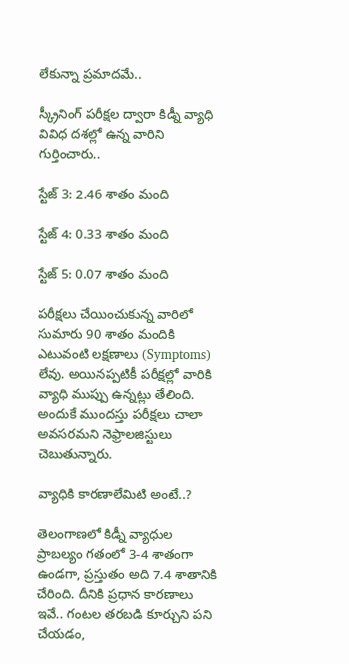లేకున్నా ప్రమాదమే..

స్క్రీనింగ్ పరీక్షల ద్వారా కిడ్నీ వ్యాధి వివిధ దశల్లో ఉన్న వారిని గుర్తించారు..

స్టేజ్ 3: 2.46 శాతం మంది

స్టేజ్ 4: 0.33 శాతం మంది

స్టేజ్ 5: 0.07 శాతం మంది

పరీక్షలు చేయించుకున్న వారిలో సుమారు 90 శాతం మందికి ఎటువంటి లక్షణాలు (Symptoms) లేవు. అయినప్పటికీ పరీక్షల్లో వారికి వ్యాధి ముప్పు ఉన్నట్లు తేలింది. అందుకే ముందస్తు పరీక్షలు చాలా అవసరమని నెఫ్రాలజిస్టులు చెబుతున్నారు.

వ్యాధికి కారణాలేమిటి అంటే..?

తెలంగాణలో కిడ్నీ వ్యాధుల ప్రాబల్యం గతంలో 3-4 శాతంగా ఉండగా, ప్రస్తుతం అది 7.4 శాతానికి చేరింది. దీనికి ప్రధాన కారణాలు ఇవే.. గంటల తరబడి కూర్చుని పని చేయడం,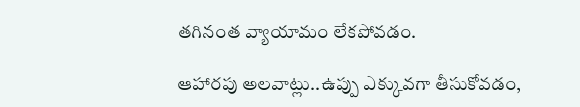తగినంత వ్యాయామం లేకపోవడం.

ఆహారపు అలవాట్లు..ఉప్పు ఎక్కువగా తీసుకోవడం,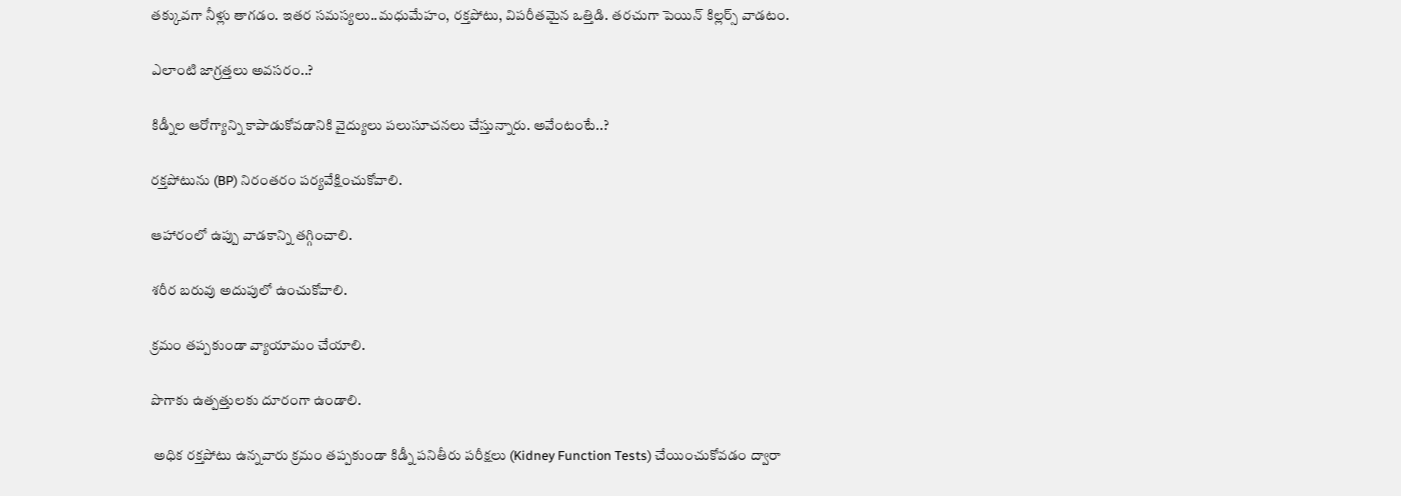తక్కువగా నీళ్లు తాగడం. ఇతర సమస్యలు..మధుమేహం, రక్తపోటు, విపరీతమైన ఒత్తిడి. తరచుగా పెయిన్ కిల్లర్స్ వాడటం.

ఎలాంటి జాగ్రత్తలు అవసరం..?

కిడ్నీల ఆరోగ్యాన్ని కాపాడుకోవడానికి వైద్యులు పలుసూచనలు చేస్తున్నారు. అవేంటంటే..?

రక్తపోటును (BP) నిరంతరం పర్యవేక్షించుకోవాలి.

ఆహారంలో ఉప్పు వాడకాన్ని తగ్గించాలి.

శరీర బరువు అదుపులో ఉంచుకోవాలి.

క్రమం తప్పకుండా వ్యాయామం చేయాలి.

పొగాకు ఉత్పత్తులకు దూరంగా ఉండాలి.

 అధిక రక్తపోటు ఉన్నవారు క్రమం తప్పకుండా కిడ్నీ పనితీరు పరీక్షలు (Kidney Function Tests) చేయించుకోవడం ద్వారా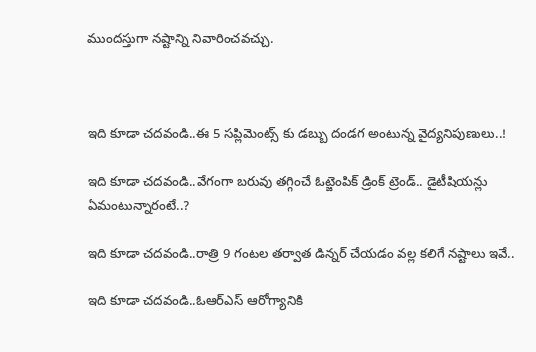ముందస్తుగా నష్టాన్ని నివారించవచ్చు.



ఇది కూడా చదవండి..ఈ 5 సప్లిమెంట్స్ కు డబ్బు దండగ అంటున్న వైద్యనిపుణులు..!

ఇది కూడా చదవండి..వేగంగా బరువు తగ్గించే ఓట్జెంపిక్ డ్రింక్ ట్రెండ్.. డైటీషియన్లు ఏమంటున్నారంటే..?

ఇది కూడా చదవండి..రాత్రి 9 గంటల తర్వాత డిన్నర్ చేయడం వల్ల కలిగే నష్టాలు ఇవే..

ఇది కూడా చదవండి..ఓఆర్ఎస్ ఆరోగ్యానికి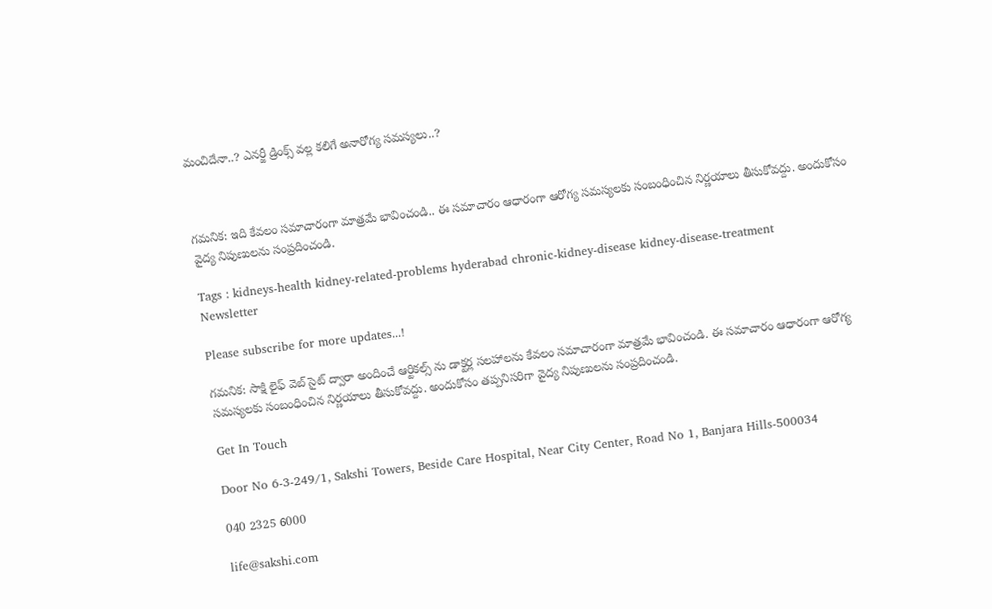మంచిదేనా..? ఎనర్జీ డ్రింక్స్ వల్ల కలిగే అనారోగ్య సమస్యలు..?



గమనిక: ఇది కేవలం సమాచారంగా మాత్రమే భావించండి.. ఈ సమాచారం ఆధారంగా ఆరోగ్య సమస్యలకు సంబంధించిన నిర్ణయాలు తీసుకోవద్దు. అందుకోసం వైద్య నిపుణులను సంప్రదించండి.

Tags : kidneys-health kidney-related-problems hyderabad chronic-kidney-disease kidney-disease-treatment
Newsletter

Please subscribe for more updates...!

గమనిక: సాక్షి లైఫ్ వెబ్ సైట్ ద్వారా అందించే ఆర్టికల్స్ ను డాక్టర్ల సలహాలను కేవలం సమాచారంగా మాత్రమే భావించండి. ఈ సమాచారం ఆధారంగా ఆరోగ్య సమస్యలకు సంబంధించిన నిర్ణయాలు తీసుకోవద్దు. అందుకోసం తప్పనిసరిగా వైద్య నిపుణులను సంప్రదించండి.

Get In Touch

Door No 6-3-249/1, Sakshi Towers, Beside Care Hospital, Near City Center, Road No 1, Banjara Hills-500034

040 2325 6000

life@sakshi.com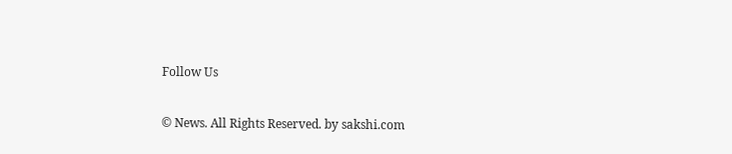Follow Us

© News. All Rights Reserved. by sakshi.com